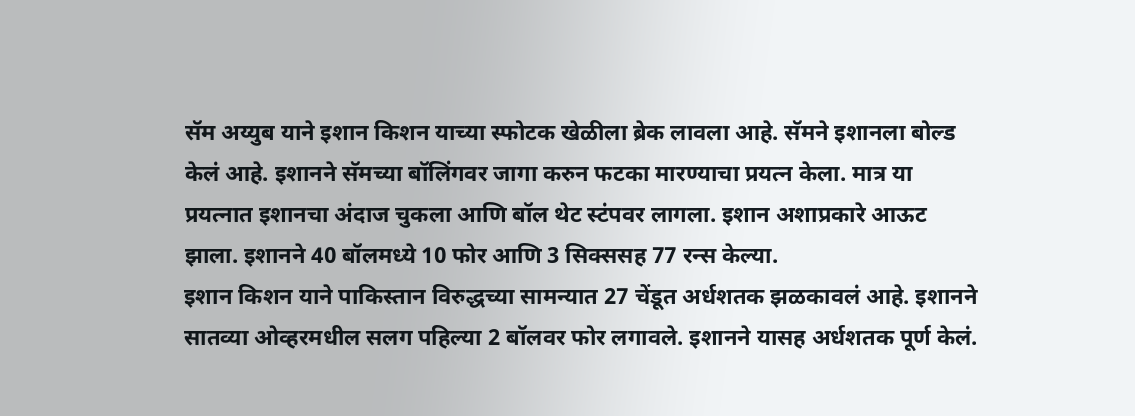सॅम अय्युब याने इशान किशन याच्या स्फोटक खेळीला ब्रेक लावला आहे. सॅमने इशानला बोल्ड केलं आहे. इशानने सॅमच्या बॉलिंगवर जागा करुन फटका मारण्याचा प्रयत्न केला. मात्र या प्रयत्नात इशानचा अंदाज चुकला आणि बॉल थेट स्टंपवर लागला. इशान अशाप्रकारे आऊट झाला. इशानने 40 बॉलमध्ये 10 फोर आणि 3 सिक्ससह 77 रन्स केल्या.
इशान किशन याने पाकिस्तान विरुद्धच्या सामन्यात 27 चेंडूत अर्धशतक झळकावलं आहे. इशानने सातव्या ओव्हरमधील सलग पहिल्या 2 बॉलवर फोर लगावले. इशानने यासह अर्धशतक पूर्ण केलं.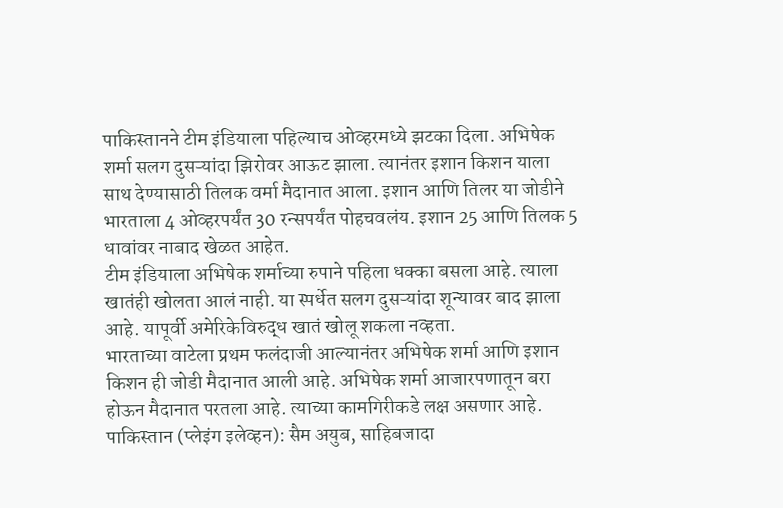पाकिस्तानने टीम इंडियाला पहिल्याच ओव्हरमध्ये झटका दिला. अभिषेक शर्मा सलग दुसऱ्यांदा झिरोवर आऊट झाला. त्यानंतर इशान किशन याला साथ देण्यासाठी तिलक वर्मा मैदानात आला. इशान आणि तिलर या जोडीने भारताला 4 ओव्हरपर्यंत 30 रन्सपर्यंत पोहचवलंय. इशान 25 आणि तिलक 5 धावांवर नाबाद खेळत आहेत.
टीम इंडियाला अभिषेक शर्माच्या रुपाने पहिला धक्का बसला आहे. त्याला खातंही खोलता आलं नाही. या स्पर्धेत सलग दुसऱ्यांदा शून्यावर बाद झाला आहे. यापूर्वी अमेरिकेविरुद्ध खातं खोलू शकला नव्हता.
भारताच्या वाटेला प्रथम फलंदाजी आल्यानंतर अभिषेक शर्मा आणि इशान किशन ही जोडी मैदानात आली आहे. अभिषेक शर्मा आजारपणातून बरा होऊन मैदानात परतला आहे. त्याच्या कामगिरीकडे लक्ष असणार आहे.
पाकिस्तान (प्लेइंग इलेव्हन): सैम अयुब, साहिबजादा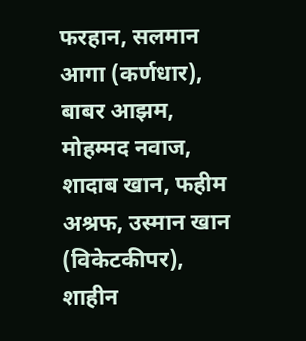फरहान, सलमान आगा (कर्णधार), बाबर आझम, मोहम्मद नवाज, शादाब खान, फहीम अश्रफ, उस्मान खान (विकेटकीपर), शाहीन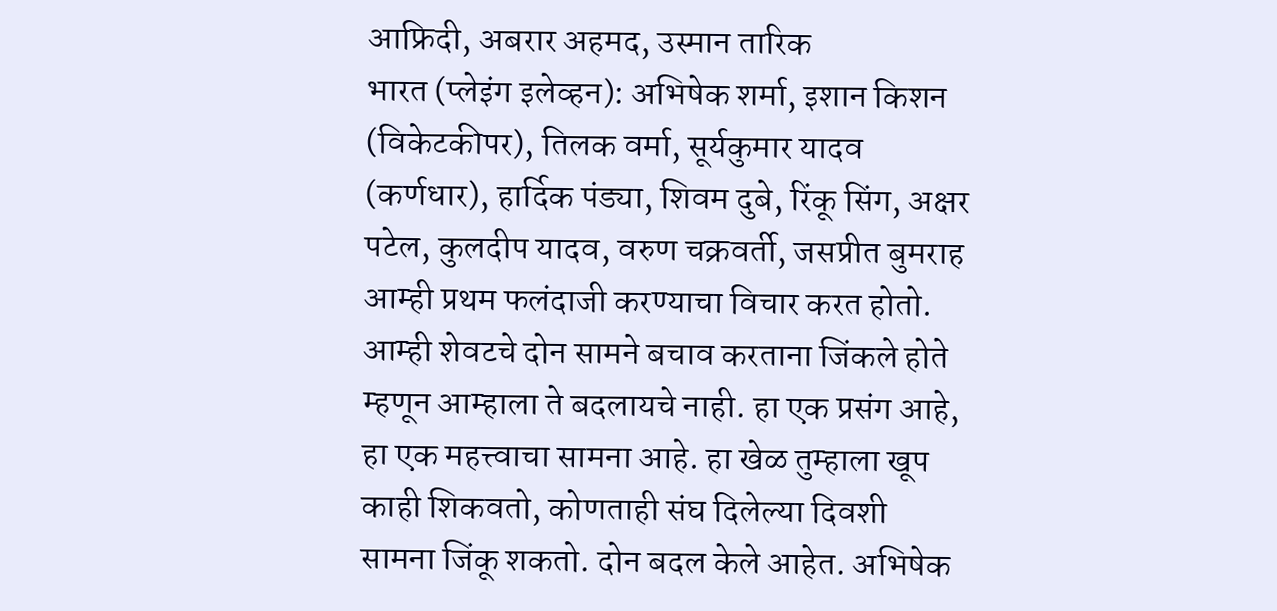आफ्रिदी, अबरार अहमद, उस्मान तारिक
भारत (प्लेइंग इलेव्हन): अभिषेक शर्मा, इशान किशन (विकेटकीपर), तिलक वर्मा, सूर्यकुमार यादव (कर्णधार), हार्दिक पंड्या, शिवम दुबे, रिंकू सिंग, अक्षर पटेल, कुलदीप यादव, वरुण चक्रवर्ती, जसप्रीत बुमराह
आम्ही प्रथम फलंदाजी करण्याचा विचार करत होतो. आम्ही शेवटचे दोन सामने बचाव करताना जिंकले होते म्हणून आम्हाला ते बदलायचे नाही. हा एक प्रसंग आहे, हा एक महत्त्वाचा सामना आहे. हा खेळ तुम्हाला खूप काही शिकवतो, कोणताही संघ दिलेल्या दिवशी सामना जिंकू शकतो. दोन बदल केले आहेत. अभिषेक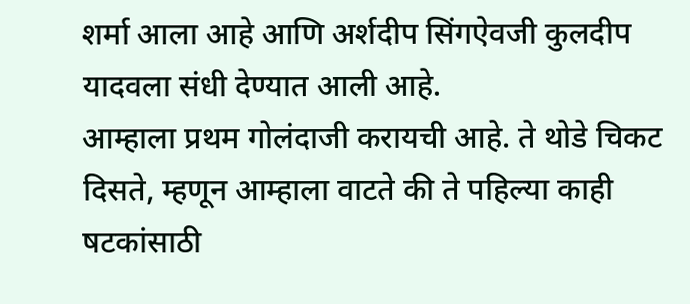शर्मा आला आहे आणि अर्शदीप सिंगऐवजी कुलदीप यादवला संधी देण्यात आली आहे.
आम्हाला प्रथम गोलंदाजी करायची आहे. ते थोडे चिकट दिसते, म्हणून आम्हाला वाटते की ते पहिल्या काही षटकांसाठी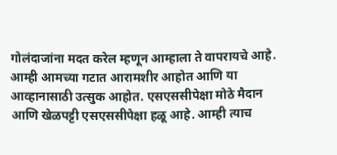गोलंदाजांना मदत करेल म्हणून आम्हाला ते वापरायचे आहे. आम्ही आमच्या गटात आरामशीर आहोत आणि या आव्हानासाठी उत्सुक आहोत. एसएससीपेक्षा मोठे मैदान आणि खेळपट्टी एसएससीपेक्षा हळू आहे. आम्ही त्याच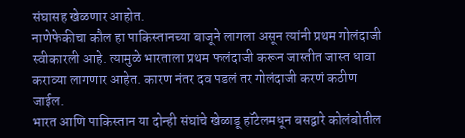संघासह खेळणार आहोत.
नाणेफेकीचा कौल हा पाकिस्तानच्या बाजूने लागला असून त्यांनी प्रथम गोलंदाजी स्वीकारली आहे. त्यामुळे भारताला प्रथम फलंदाजी करून जास्तीत जास्त धावा कराव्या लागणार आहेत. कारण नंतर दव पडलं तर गोलंदाजी करणं कठीण जाईल.
भारत आणि पाकिस्तान या दोन्ही संघांचे खेळाडू हॉटेलमधून बसद्वारे कोलंबोतील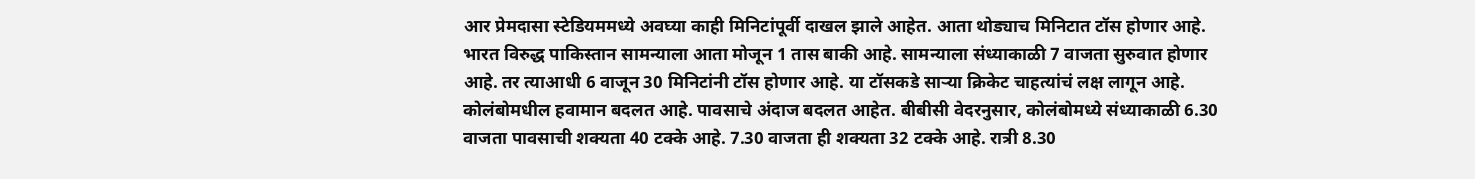आर प्रेमदासा स्टेडियममध्ये अवघ्या काही मिनिटांपूर्वी दाखल झाले आहेत. आता थोड्याच मिनिटात टॉस होणार आहे.
भारत विरुद्ध पाकिस्तान सामन्याला आता मोजून 1 तास बाकी आहे. सामन्याला संध्याकाळी 7 वाजता सुरुवात होणार आहे. तर त्याआधी 6 वाजून 30 मिनिटांनी टॉस होणार आहे. या टॉसकडे साऱ्या क्रिकेट चाहत्यांचं लक्ष लागून आहे.
कोलंबोमधील हवामान बदलत आहे. पावसाचे अंदाज बदलत आहेत. बीबीसी वेदरनुसार, कोलंबोमध्ये संध्याकाळी 6.30 वाजता पावसाची शक्यता 40 टक्के आहे. 7.30 वाजता ही शक्यता 32 टक्के आहे. रात्री 8.30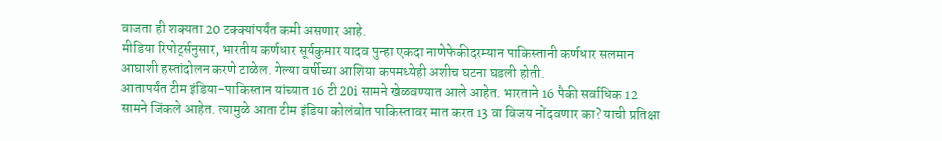वाजता ही शक्यता 20 टक्क्यांपर्यंत कमी असणार आहे.
मीडिया रिपोर्ट्सनुसार, भारतीय कर्णधार सूर्यकुमार यादव पुन्हा एकदा नाणेफेकीदरम्यान पाकिस्तानी कर्णधार सलमान आघाशी हस्तांदोलन करणे टाळेल. गेल्या वर्षीच्या आशिया कपमध्येही अशीच घटना घडली होती.
आतापर्यंत टीम इंडिया-पाकिस्तान यांच्यात 16 टी 20i सामने खेळवण्यात आले आहेत. भारताने 16 पैकी सर्वाधिक 12 सामने जिंकले आहेत. त्यामुळे आता टीम इंडिया कोलंबोत पाकिस्तावर मात करत 13 वा विजय नोंदवणार का? याची प्रतिक्षा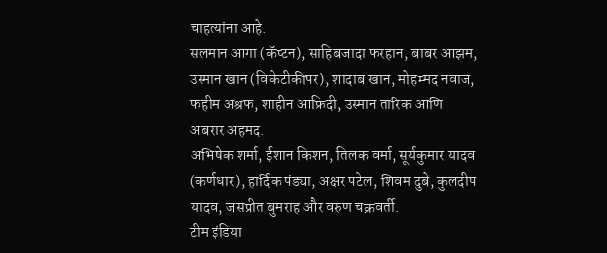चाहत्यांना आहे.
सलमान आगा (कॅप्टन), साहिबजादा फरहान, बाबर आझम, उस्मान खान (विकेटीकीपर), शादाब खान, मोहम्मद नवाज, फहीम अश्रफ, शाहीन आफ्रिदी, उस्मान तारिक आणि अबरार अहमद.
अभिषेक शर्मा, ईशान किशन, तिलक वर्मा, सूर्यकुमार यादव (कर्णधार), हार्दिक पंड्या, अक्षर पटेल, शिवम दुबे, कुलदीप यादव, जसप्रीत बुमराह और वरुण चक्रवर्ती.
टीम इंडिया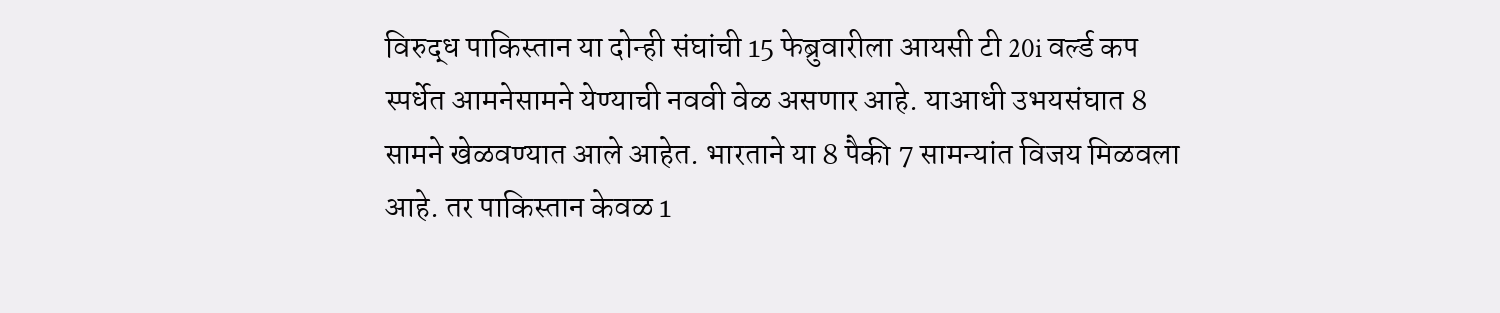विरुद्ध पाकिस्तान या दोन्ही संघांची 15 फेब्रुवारीला आयसी टी 20i वर्ल्ड कप स्पर्धेत आमनेसामने येण्याची नववी वेळ असणार आहे. याआधी उभयसंघात 8 सामने खेळवण्यात आले आहेत. भारताने या 8 पैकी 7 सामन्यांत विजय मिळवला आहे. तर पाकिस्तान केवळ 1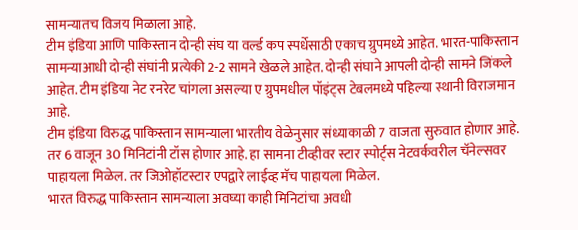सामन्यातच विजय मिळाला आहे.
टीम इंडिया आणि पाकिस्तान दोन्ही संघ या वर्ल्ड कप स्पर्धेसाठी एकाच ग्रुपमध्ये आहेत. भारत-पाकिस्तान सामन्याआधी दोन्ही संघांनी प्रत्येकी 2-2 सामने खेळले आहेत. दोन्ही संघाने आपली दोन्ही सामने जिंकले आहेत. टीम इंडिया नेट रनरेट चांगला असल्या ए ग्रुपमधील पॉइंट्स टेबलमध्ये पहिल्या स्थानी विराजमान आहे.
टीम इंडिया विरुद्ध पाकिस्तान सामन्याला भारतीय वेळेनुसार संध्याकाळी 7 वाजता सुरुवात होणार आहे. तर 6 वाजून 30 मिनिटांनी टॉस होणार आहे. हा सामना टीव्हीवर स्टार स्पोर्ट्स नेटवर्कवरील चॅनेल्सवर पाहायला मिळेल. तर जिओहॉटस्टार एपद्वारे लाईव्ह मॅच पाहायला मिळेल.
भारत विरुद्ध पाकिस्तान सामन्याला अवघ्या काही मिनिटांचा अवधी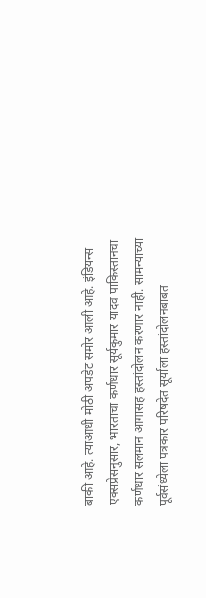बाकी आहे. त्याआधी मोठी अपडेट समोर आली आहे. इंडियन्स एक्सप्रेसनुसार, भारताचा कर्णधार सूर्यकुमार यादव पाकिस्तानचा कर्णधार सलमान आगासह हस्तांदोलन करणार नाही. सामन्याच्या पूर्वसंध्येला पत्रकार परिषदेत सूर्याला हस्तांदोलनबाबत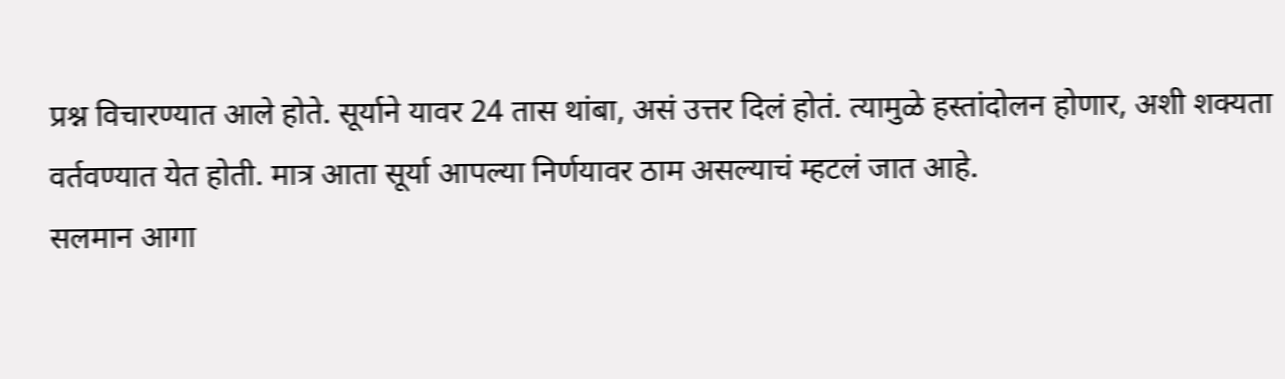प्रश्न विचारण्यात आले होते. सूर्याने यावर 24 तास थांबा, असं उत्तर दिलं होतं. त्यामुळे हस्तांदोलन होणार, अशी शक्यता वर्तवण्यात येत होती. मात्र आता सूर्या आपल्या निर्णयावर ठाम असल्याचं म्हटलं जात आहे.
सलमान आगा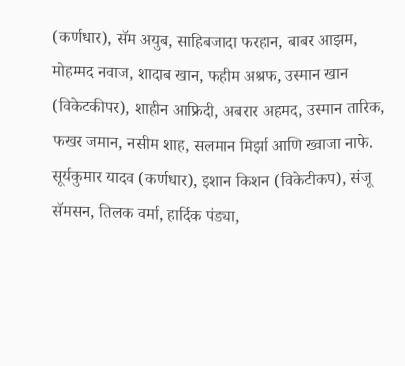(कर्णधार), सॅम अयुब, साहिबजादा फरहान, बाबर आझम, मोहम्मद नवाज, शादाब खान, फहीम अश्रफ, उस्मान खान (विकेटकीपर), शाहीन आफ्रिदी, अबरार अहमद, उस्मान तारिक, फखर जमान, नसीम शाह, सलमान मिर्झा आणि ख्वाजा नाफे.
सूर्यकुमार यादव (कर्णधार), इशान किशन (विकेटीकप), संजू सॅमसन, तिलक वर्मा, हार्दिक पंड्या,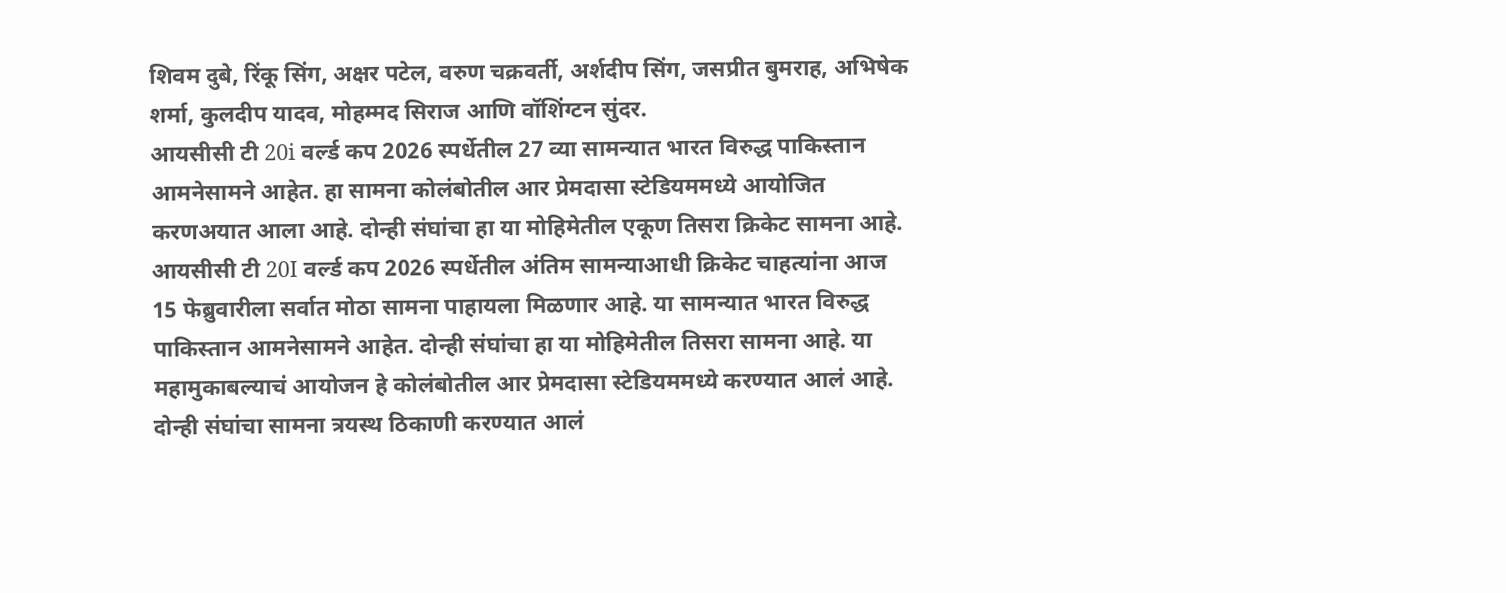शिवम दुबे, रिंकू सिंग, अक्षर पटेल, वरुण चक्रवर्ती, अर्शदीप सिंग, जसप्रीत बुमराह, अभिषेक शर्मा, कुलदीप यादव, मोहम्मद सिराज आणि वॉशिंग्टन सुंदर.
आयसीसी टी 20i वर्ल्ड कप 2026 स्पर्धेतील 27 व्या सामन्यात भारत विरुद्ध पाकिस्तान आमनेसामने आहेत. हा सामना कोलंबोतील आर प्रेमदासा स्टेडियममध्ये आयोजित करणअयात आला आहे. दोन्ही संघांचा हा या मोहिमेतील एकूण तिसरा क्रिकेट सामना आहे.
आयसीसी टी 20I वर्ल्ड कप 2026 स्पर्धेतील अंतिम सामन्याआधी क्रिकेट चाहत्यांना आज 15 फेब्रुवारीला सर्वात मोठा सामना पाहायला मिळणार आहे. या सामन्यात भारत विरुद्ध पाकिस्तान आमनेसामने आहेत. दोन्ही संघांचा हा या मोहिमेतील तिसरा सामना आहे. या महामुकाबल्याचं आयोजन हे कोलंबोतील आर प्रेमदासा स्टेडियममध्ये करण्यात आलं आहे. दोन्ही संघांचा सामना त्रयस्थ ठिकाणी करण्यात आलं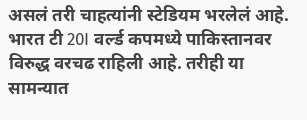असलं तरी चाहत्यांनी स्टेडियम भरलेलं आहे. भारत टी 20I वर्ल्ड कपमध्ये पाकिस्तानवर विरुद्ध वरचढ राहिली आहे. तरीही या सामन्यात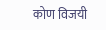कोण विजयी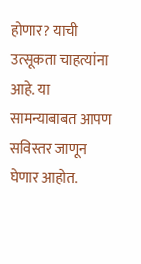होणार? याची उत्सूकता चाहत्यांना आहे. या सामन्याबाबत आपण सविस्तर जाणून घेणार आहोत.